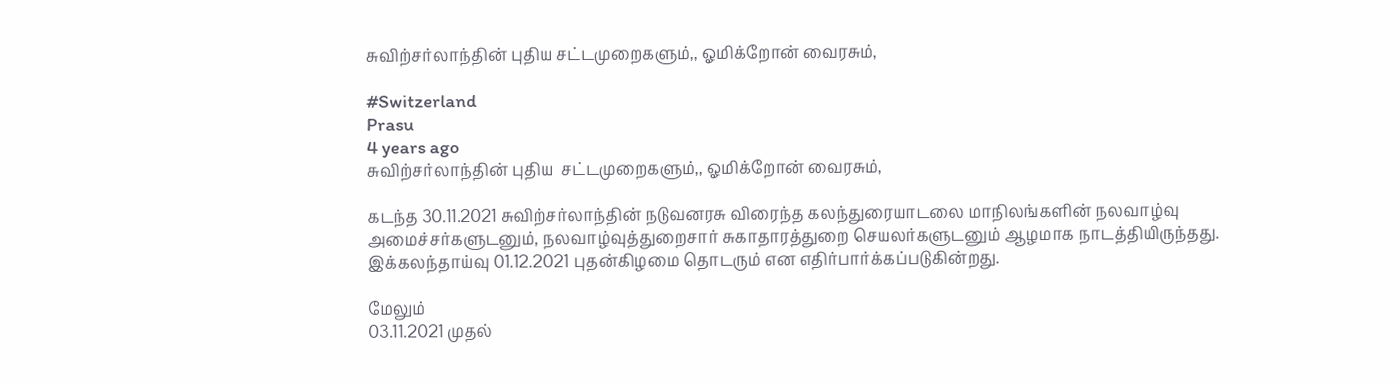சுவிற்சர்லாந்தின் புதிய சட்டமுறைகளும்,, ஓமிக்றோன் வைரசும்,

#Switzerland
Prasu
4 years ago
சுவிற்சர்லாந்தின் புதிய  சட்டமுறைகளும்,, ஓமிக்றோன் வைரசும்,

கடந்த 30.11.2021 சுவிற்சர்லாந்தின் நடுவனரசு விரைந்த கலந்துரையாடலை மாநிலங்களின் நலவாழ்வு அமைச்சர்களுடனும், நலவாழ்வுத்துறைசார் சுகாதாரத்துறை செயலர்களுடனும் ஆழமாக நாடத்தியிருந்தது.
இக்கலந்தாய்வு 01.12.2021 புதன்கிழமை தொடரும் என எதிர்பார்க்கப்படுகின்றது.

மேலும்
03.11.2021 முதல்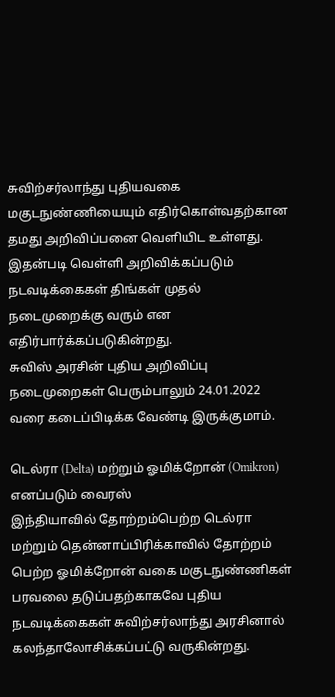சுவிற்சர்லாந்து புதியவகை மகுடநுண்ணியையும் எதிர்கொள்வதற்கான தமது அறிவிப்பனை வெளியிட உள்ளது.
இதன்படி வெள்ளி அறிவிக்கப்படும் நடவடிக்கைகள் திங்கள் முதல் நடைமுறைக்கு வரும் என எதிர்பார்க்கப்படுகின்றது.
சுவிஸ் அரசின் புதிய அறிவிப்பு நடைமுறைகள் பெரும்பாலும் 24.01.2022 வரை கடைப்பிடிக்க வேண்டி இருக்குமாம்.

டெல்ரா (Delta) மற்றும் ஓமிக்றோன் (Omikron) எனப்படும் வைரஸ்
இந்தியாவில் தோற்றம்பெற்ற டெல்ரா மற்றும் தென்னாப்பிரிக்காவில் தோற்றம் பெற்ற ஓமிக்றோன் வகை மகுடநுண்ணிகள் பரவலை தடுப்பதற்காகவே புதிய நடவடிக்கைகள் சுவிற்சர்லாந்து அரசினால் கலந்தாலோசிக்கப்பட்டு வருகின்றது.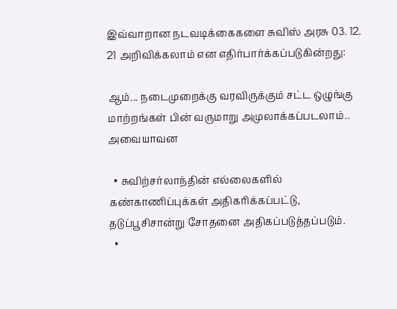இவ்வாறான நடவடிக்கைகளை சுவிஸ் அரசு 03. 12. 21 அறிவிக்கலாம் என எதிர்பார்க்கப்படுகின்றது:

ஆம்... நடைமுறைக்கு வரவிருக்கும் சட்ட ஒழுங்கு மாற்ற‌ங்கள் பின் வருமாறு அமுலாக்கப்படலாம்..
அவையாவன

  • சுவிற்சர்லாந்தின் எல்லைகளில் கண்காணிப்புக்கள் அதிகரிக்கப்பட்டு, தடுப்பூசிசான்று சோதனை அதிகப்படுத்தப்படும்.
  •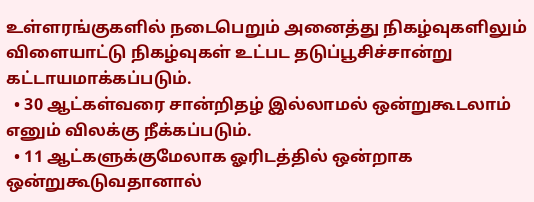உள்ளரங்குகளில் நடைபெறும் அனைத்து நிகழ்வுகளிலும் விளையாட்டு நிகழ்வுகள் உட்பட தடுப்பூசிச்சான்று கட்டாயமாக்கப்படும்.
  • 30 ஆட்கள்வரை சான்றிதழ் இல்லாமல் ஒன்றுகூடலாம் எனும் விலக்கு நீக்கப்படும்.
  • 11 ஆட்களுக்குமேலாக ஓரிடத்தில் ஒன்றாக ஒன்றுகூடுவதானால்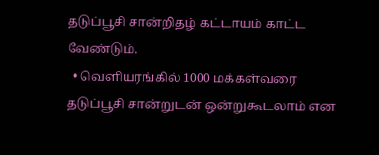தடுப்பூசி சான்றிதழ் கட்டாயம் காட்ட வேண்டும்.
  • வெளியரங்கில் 1000 மக்கள்வரை தடுப்பூசி சான்றுடன் ஒன்றுகூடலாம் என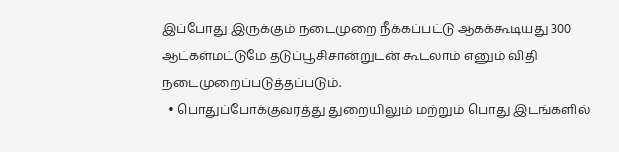இப்போது இருக்கும் நடைமுறை நீக்கப்பட்டு ஆகக்கூடியது 300 ஆட்கள்மட்டுமே தடுப்பூசிசான்றுடன் கூடலாம் எனும் விதி நடைமுறைப்படுத்தப்படும்.
  • பொதுப்போக்குவரத்து துறையிலும் மற்றும் பொது இடங்களில்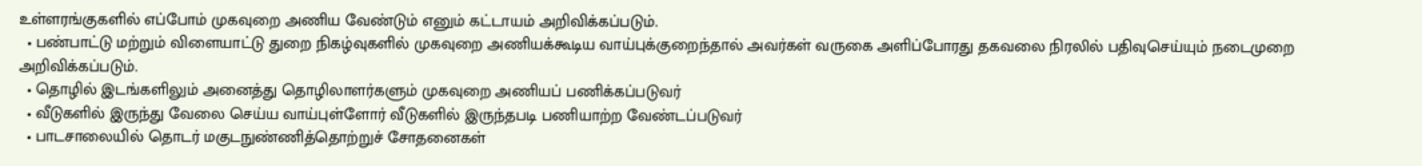உள்ளரங்குகளில் எப்போம் முகவுறை அணிய வேண்டும் எனும் கட்டாயம் அறிவிக்கப்படும்.
  • பண்பாட்டு மற்றும் விளையாட்டு துறை நிகழ்வுகளில் முகவுறை அணியக்கூடிய வாய்புக்குறைந்தால் அவர்கள் வருகை அளிப்போரது தகவலை நிரலில் பதிவுசெய்யும் நடைமுறை அறிவிக்கப்படும்.
  • தொழில் இடங்களிலும் அனைத்து தொழிலாளர்களும் முகவுறை அணியப் பணிக்கப்படுவர்
  • வீடுகளில் இருந்து வேலை செய்ய வாய்புள்ளோர் வீடுகளில் இருந்தபடி பணியாற்ற வேண்டப்படுவர்
  • பாடசாலையில் தொடர் மகுடநுண்ணித்தொற்றுச் சோதனைகள்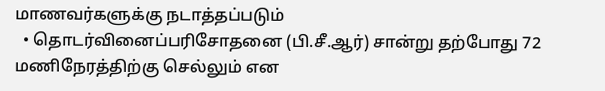மாணவர்களுக்கு நடாத்தப்படும்
  • தொடர்வினைப்பரிசோதனை (பி.சீ.ஆர்) சான்று தற்போது 72 மணிநேரத்திற்கு செல்லும் என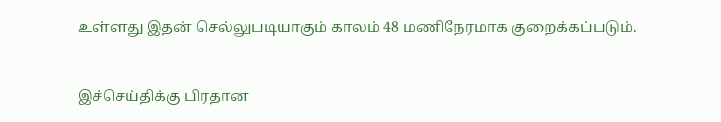உள்ளது இதன் செல்லுபடியாகும் காலம் 48 மணிநேரமாக குறைக்கப்படும்.


இச்செய்திக்கு பிரதான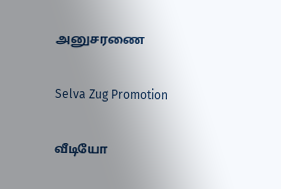அனுசரணை

Selva Zug Promotion

வீடியோ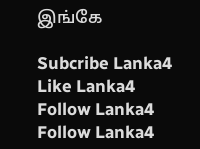இங்கே

Subcribe Lanka4
Like Lanka4
Follow Lanka4
Follow Lanka4